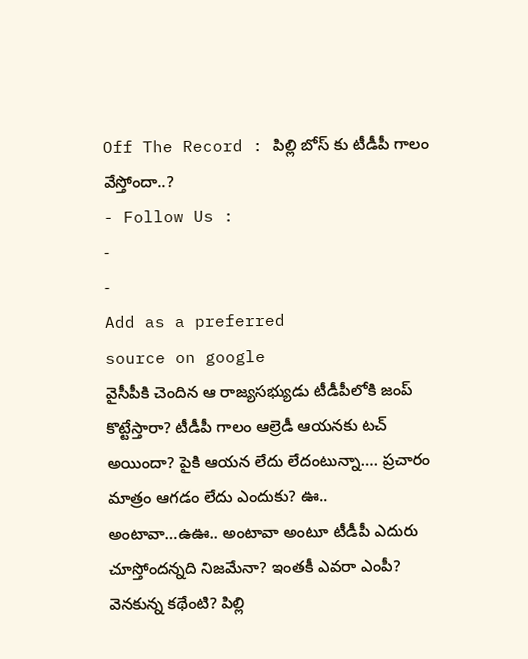Off The Record : పిల్లి బోస్ కు టీడీపీ గాలం వేస్తోందా..?
- Follow Us :
-
-
Add as a preferred
source on google
వైసీపీకి చెందిన ఆ రాజ్యసభ్యుడు టీడీపీలోకి జంప్ కొట్టేస్తారా? టీడీపీ గాలం ఆల్రెడీ ఆయనకు టచ్ అయిందా? పైకి ఆయన లేదు లేదంటున్నా…. ప్రచారం మాత్రం ఆగడం లేదు ఎందుకు? ఊ.. అంటావా…ఉఊ.. అంటావా అంటూ టీడీపీ ఎదురు చూస్తోందన్నది నిజమేనా? ఇంతకీ ఎవరా ఎంపీ? వెనకున్న కథేంటి? పిల్లి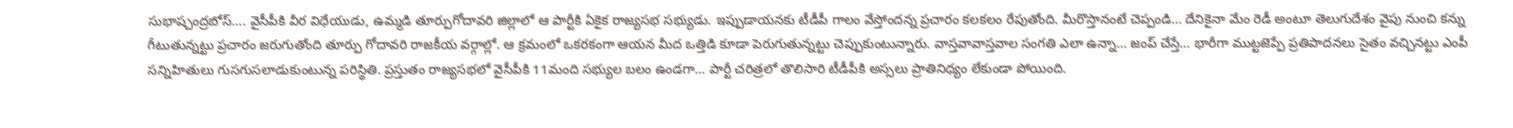సుభాష్చంద్రబోస్…. వైసీపీకి వీర విధేయుడు, ఉమ్మడి తూర్పుగోదావరి జిల్లాలో ఆ పార్టీకి ఏకైక రాజ్యసభ సభ్యుడు. ఇప్పుడాయనకు టీడీపీ గాలం వేస్తోందన్న ప్రచారం కలకలం రేపుతోంది. మీరొస్తానంటే చెప్పండి… దేనికైనా మేం రెడీ అంటూ తెలుగుదేశం వైపు నుంచి కన్ను గీటుతున్నట్టు ప్రచారం జరుగుతోంది తూర్పు గోదావరి రాజకీయ వర్గాల్లో. ఆ క్రమంలో ఒకరకంగా ఆయన మీద ఒత్తిడి కూడా పెరుగుతున్నట్టు చెప్పుకుంటున్నారు. వాస్తవావాస్తవాల సంగతి ఎలా ఉన్నా… జంప్ చేస్తే… భారీగా ముట్టజెప్పే ప్రతిపాదనలు సైతం వచ్చినట్టు ఎంపీ సన్నిహితులు గుసగుసలాడుకుంటున్న పరిస్థితి. ప్రస్తుతం రాజ్యసభలో వైసీపీకి 11మంది సభ్యుల బలం ఉండగా… పార్టీ చరిత్రలో తొలిసారి టీడీపీకి అస్సలు ప్రాతినిధ్యం లేకుండా పోయింది.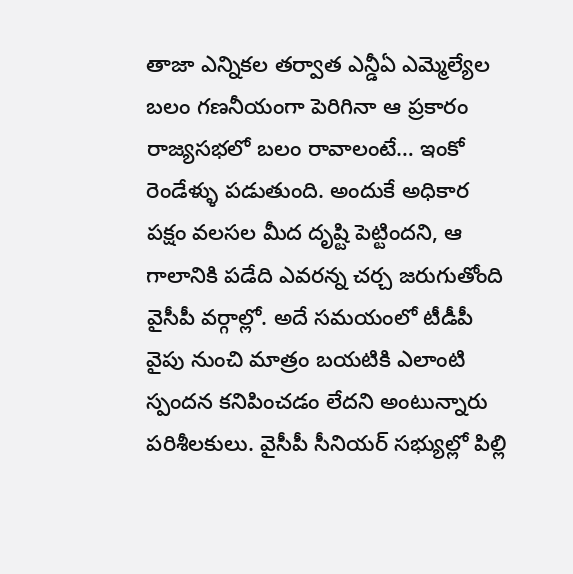తాజా ఎన్నికల తర్వాత ఎన్డీఏ ఎమ్మెల్యేల బలం గణనీయంగా పెరిగినా ఆ ప్రకారం రాజ్యసభలో బలం రావాలంటే… ఇంకో రెండేళ్ళు పడుతుంది. అందుకే అధికార పక్షం వలసల మీద దృష్టి పెట్టిందని, ఆ గాలానికి పడేది ఎవరన్న చర్చ జరుగుతోంది వైసీపీ వర్గాల్లో. అదే సమయంలో టీడీపీ వైపు నుంచి మాత్రం బయటికి ఎలాంటి స్పందన కనిపించడం లేదని అంటున్నారు పరిశీలకులు. వైసీపీ సీనియర్ సభ్యుల్లో పిల్లి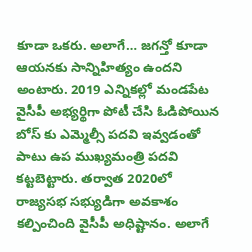కూడా ఒకరు. అలాగే… జగన్తో కూడా ఆయనకు సాన్నిహిత్యం ఉందని అంటారు. 2019 ఎన్నికల్లో మండపేట వైసీపీ అభ్యర్థిగా పోటీ చేసి ఓడిపోయిన బోస్ కు ఎమ్మెల్సీ పదవి ఇవ్వడంతో పాటు ఉప ముఖ్యమంత్రి పదవి కట్టబెట్టారు. తర్వాత 2020లో రాజ్యసభ సభ్యుడిగా అవకాశం కల్పించింది వైసీపీ అధిష్టానం. అలాగే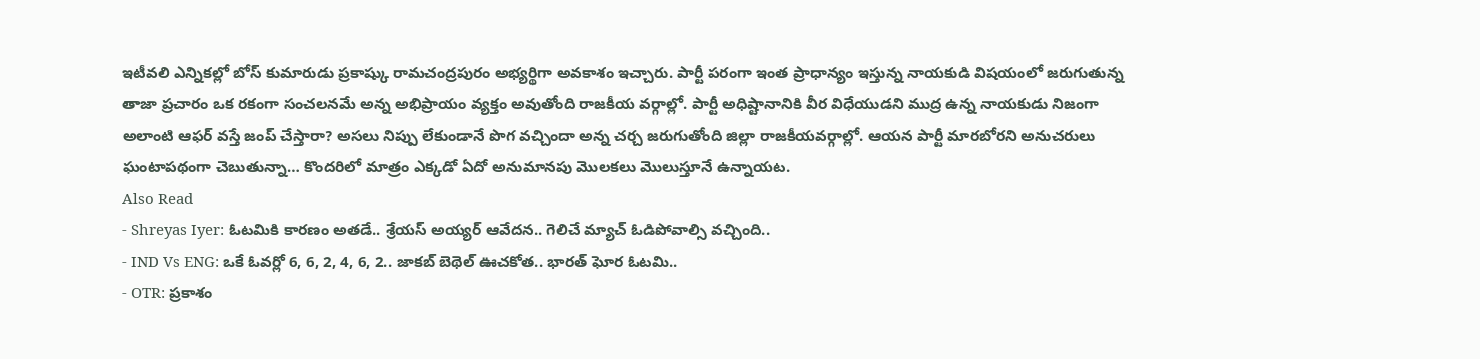ఇటీవలి ఎన్నికల్లో బోస్ కుమారుడు ప్రకాష్కు రామచంద్రపురం అభ్యర్థిగా అవకాశం ఇచ్చారు. పార్టీ పరంగా ఇంత ప్రాధాన్యం ఇస్తున్న నాయకుడి విషయంలో జరుగుతున్న తాజా ప్రచారం ఒక రకంగా సంచలనమే అన్న అభిప్రాయం వ్యక్తం అవుతోంది రాజకీయ వర్గాల్లో. పార్టీ అధిష్టానానికి వీర విధేయుడని ముద్ర ఉన్న నాయకుడు నిజంగా అలాంటి ఆఫర్ వస్తే జంప్ చేస్తారా? అసలు నిప్పు లేకుండానే పొగ వచ్చిందా అన్న చర్చ జరుగుతోంది జిల్లా రాజకీయవర్గాల్లో. ఆయన పార్టీ మారబోరని అనుచరులు ఘంటాపథంగా చెబుతున్నా… కొందరిలో మాత్రం ఎక్కడో ఏదో అనుమానపు మొలకలు మొలుస్తూనే ఉన్నాయట.
Also Read
- Shreyas Iyer: ఓటమికి కారణం అతడే.. శ్రేయస్ అయ్యర్ ఆవేదన.. గెలిచే మ్యాచ్ ఓడిపోవాల్సి వచ్చింది..
- IND Vs ENG: ఒకే ఓవర్లో 6, 6, 2, 4, 6, 2.. జాకబ్ బెథెల్ ఊచకోత.. భారత్ ఘోర ఓటమి..
- OTR: ప్రకాశం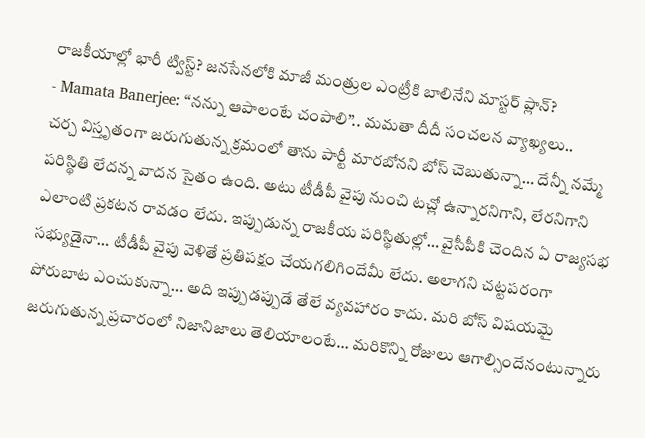రాజకీయాల్లో భారీ ట్విస్ట్? జనసేనలోకి మాజీ మంత్రుల ఎంట్రీకి బాలినేని మాస్టర్ ప్లాన్?
- Mamata Banerjee: ‘‘నన్ను ఆపాలంటే చంపాలి’’.. మమతా దీదీ సంచలన వ్యాఖ్యలు..
చర్చ విస్తృతంగా జరుగుతున్న క్రమంలో తాను పార్టీ మారబోనని బోస్ చెబుతున్నా… దేన్నీ నమ్మే పరిస్థితి లేదన్న వాదన సైతం ఉంది. అటు టీడీపీ వైపు నుంచి టచ్లో ఉన్నారనిగాని, లేరనిగాని ఎలాంటి ప్రకటన రావడం లేదు. ఇప్పుడున్న రాజకీయ పరిస్థితుల్లో… వైసీపీకి చెందిన ఏ రాజ్యసభ సభ్యుడైనా… టీడీపీ వైపు వెళితే ప్రతిపక్షం చేయగలిగిందేమీ లేదు. అలాగని చట్టపరంగా పోరుబాట ఎంచుకున్నా… అది ఇప్పుడప్పుడే తేలే వ్యవహారం కాదు. మరి బోస్ విషయమై జరుగుతున్న ప్రచారంలో నిజానిజాలు తెలియాలంటే… మరికొన్ని రోజులు ఆగాల్సిందేనంటున్నారు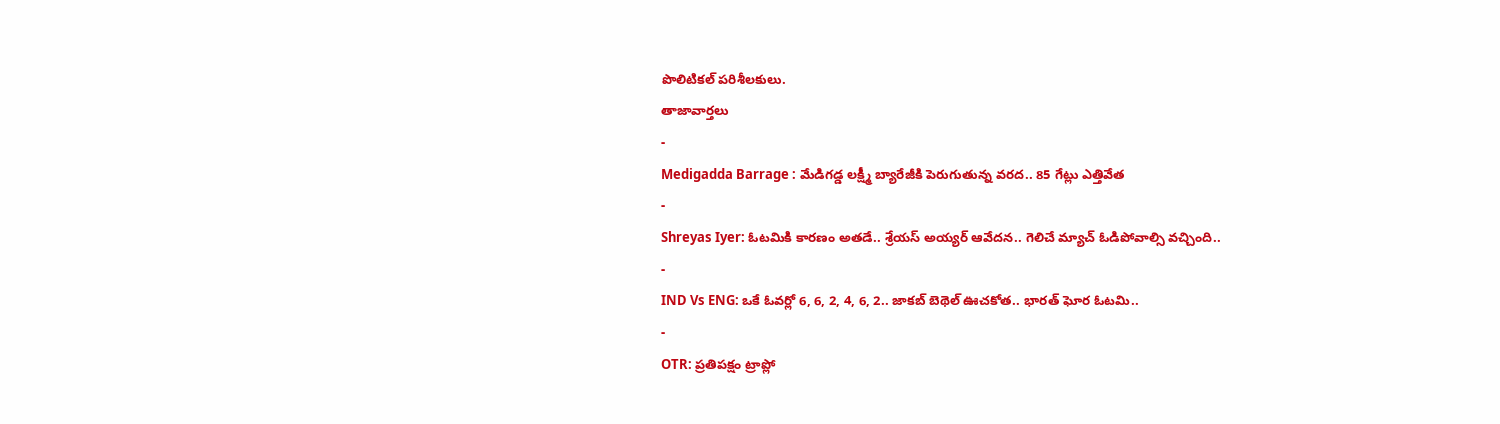పొలిటికల్ పరిశీలకులు.
తాజావార్తలు
-
Medigadda Barrage : మేడిగడ్డ లక్ష్మీ బ్యారేజీకి పెరుగుతున్న వరద.. 85 గేట్లు ఎత్తివేత
-
Shreyas Iyer: ఓటమికి కారణం అతడే.. శ్రేయస్ అయ్యర్ ఆవేదన.. గెలిచే మ్యాచ్ ఓడిపోవాల్సి వచ్చింది..
-
IND Vs ENG: ఒకే ఓవర్లో 6, 6, 2, 4, 6, 2.. జాకబ్ బెథెల్ ఊచకోత.. భారత్ ఘోర ఓటమి..
-
OTR: ప్రతిపక్షం ట్రాప్లో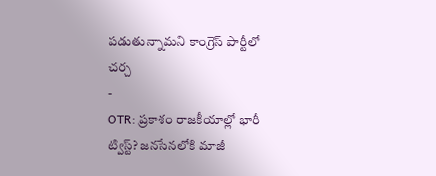పడుతున్నామని కాంగ్రెస్ పార్టీలో చర్చ
-
OTR: ప్రకాశం రాజకీయాల్లో భారీ ట్విస్ట్? జనసేనలోకి మాజీ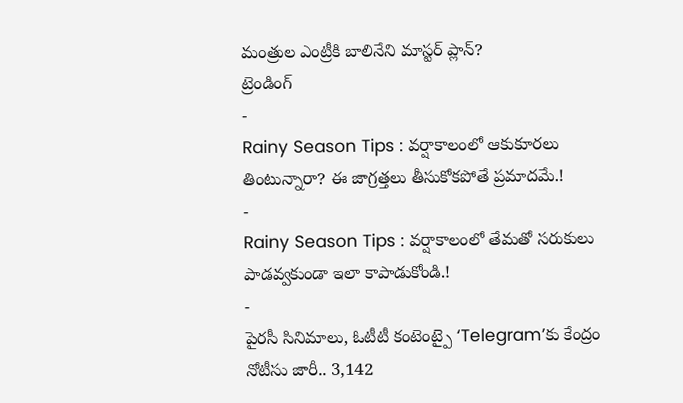మంత్రుల ఎంట్రీకి బాలినేని మాస్టర్ ప్లాన్?
ట్రెండింగ్
-
Rainy Season Tips : వర్షాకాలంలో ఆకుకూరలు తింటున్నారా? ఈ జాగ్రత్తలు తీసుకోకపోతే ప్రమాదమే.!
-
Rainy Season Tips : వర్షాకాలంలో తేమతో సరుకులు పాడవ్వకుండా ఇలా కాపాడుకోండి.!
-
పైరసీ సినిమాలు, ఓటీటీ కంటెంట్పై ‘Telegram’కు కేంద్రం నోటీసు జారీ.. 3,142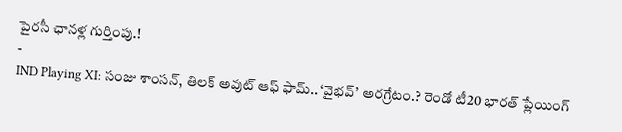పైరసీ ఛానళ్ల గుర్తింపు.!
-
IND Playing XI: సంజు శాంసన్, తిలక్ అవుట్ ఆఫ్ ఫామ్.. ‘వైభవ్’ అరగ్రేటం.? రెండో టీ20 భారత్ ప్లేయింగ్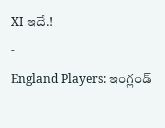XI ఇదే.!
-
England Players: ఇంగ్లండ్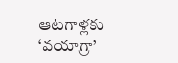ఆటగాళ్లకు ‘వయాగ్రా’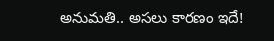అనుమతి.. అసలు కారణం ఇదే!